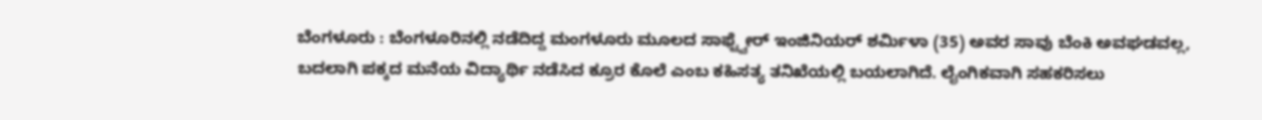ಬೆಂಗಳೂರು : ಬೆಂಗಳೂರಿನಲ್ಲಿ ನಡೆದಿದ್ದ ಮಂಗಳೂರು ಮೂಲದ ಸಾಫ್ಟ್ವೇರ್ ಇಂಜಿನಿಯರ್ ಶರ್ಮಿಳಾ (35) ಅವರ ಸಾವು ಬೆಂಕಿ ಅವಘಡವಲ್ಲ, ಬದಲಾಗಿ ಪಕ್ಕದ ಮನೆಯ ವಿದ್ಯಾರ್ಥಿ ನಡೆಸಿದ ಕ್ರೂರ ಕೊಲೆ ಎಂಬ ಕಹಿಸತ್ಯ ತನಿಖೆಯಲ್ಲಿ ಬಯಲಾಗಿದೆ. ಲೈಂಗಿಕವಾಗಿ ಸಹಕರಿಸಲು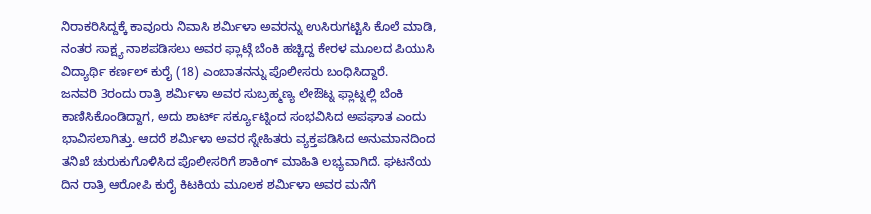ನಿರಾಕರಿಸಿದ್ದಕ್ಕೆ ಕಾವೂರು ನಿವಾಸಿ ಶರ್ಮಿಳಾ ಅವರನ್ನು ಉಸಿರುಗಟ್ಟಿಸಿ ಕೊಲೆ ಮಾಡಿ, ನಂತರ ಸಾಕ್ಷ್ಯ ನಾಶಪಡಿಸಲು ಅವರ ಫ್ಲಾಟ್ಗೆ ಬೆಂಕಿ ಹಚ್ಚಿದ್ದ ಕೇರಳ ಮೂಲದ ಪಿಯುಸಿ ವಿದ್ಯಾರ್ಥಿ ಕರ್ಣಲ್ ಕುರೈ (18) ಎಂಬಾತನನ್ನು ಪೊಲೀಸರು ಬಂಧಿಸಿದ್ದಾರೆ.
ಜನವರಿ 3ರಂದು ರಾತ್ರಿ ಶರ್ಮಿಳಾ ಅವರ ಸುಬ್ರಹ್ಮಣ್ಯ ಲೇಔಟ್ನ ಫ್ಲಾಟ್ನಲ್ಲಿ ಬೆಂಕಿ ಕಾಣಿಸಿಕೊಂಡಿದ್ದಾಗ, ಅದು ಶಾರ್ಟ್ ಸರ್ಕ್ಯೂಟ್ನಿಂದ ಸಂಭವಿಸಿದ ಅಪಘಾತ ಎಂದು ಭಾವಿಸಲಾಗಿತ್ತು. ಆದರೆ ಶರ್ಮಿಳಾ ಅವರ ಸ್ನೇಹಿತರು ವ್ಯಕ್ತಪಡಿಸಿದ ಅನುಮಾನದಿಂದ ತನಿಖೆ ಚುರುಕುಗೊಳಿಸಿದ ಪೊಲೀಸರಿಗೆ ಶಾಕಿಂಗ್ ಮಾಹಿತಿ ಲಭ್ಯವಾಗಿದೆ. ಘಟನೆಯ ದಿನ ರಾತ್ರಿ ಆರೋಪಿ ಕುರೈ ಕಿಟಕಿಯ ಮೂಲಕ ಶರ್ಮಿಳಾ ಅವರ ಮನೆಗೆ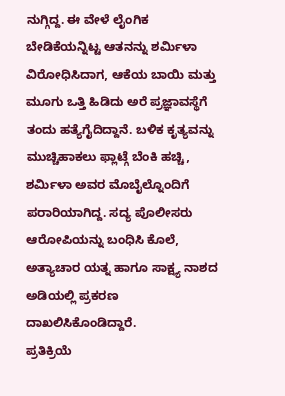ನುಗ್ಗಿದ್ದ. ಈ ವೇಳೆ ಲೈಂಗಿಕ ಬೇಡಿಕೆಯನ್ನಿಟ್ಟ ಆತನನ್ನು ಶರ್ಮಿಳಾ ವಿರೋಧಿಸಿದಾಗ, ಆಕೆಯ ಬಾಯಿ ಮತ್ತು ಮೂಗು ಒತ್ತಿ ಹಿಡಿದು ಅರೆ ಪ್ರಜ್ಞಾವಸ್ಥೆಗೆ ತಂದು ಹತ್ಯೆಗೈದಿದ್ದಾನೆ. ಬಳಿಕ ಕೃತ್ಯವನ್ನು ಮುಚ್ಚಿಹಾಕಲು ಫ್ಲಾಟ್ಗೆ ಬೆಂಕಿ ಹಚ್ಚಿ, ಶರ್ಮಿಳಾ ಅವರ ಮೊಬೈಲ್ನೊಂದಿಗೆ ಪರಾರಿಯಾಗಿದ್ದ. ಸದ್ಯ ಪೊಲೀಸರು ಆರೋಪಿಯನ್ನು ಬಂಧಿಸಿ ಕೊಲೆ, ಅತ್ಯಾಚಾರ ಯತ್ನ ಹಾಗೂ ಸಾಕ್ಷ್ಯ ನಾಶದ ಅಡಿಯಲ್ಲಿ ಪ್ರಕರಣ ದಾಖಲಿಸಿಕೊಂಡಿದ್ದಾರೆ.
ಪ್ರತಿಕ್ರಿಯೆ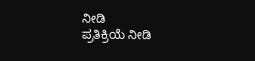ನೀಡಿ
ಪ್ರತಿಕ್ರಿಯೆ ನೀಡಿ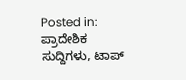Posted in: ಪ್ರಾದೇಶಿಕ ಸುದ್ದಿಗಳು, ಟಾಪ್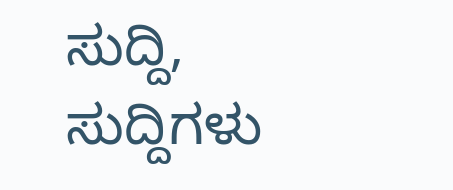ಸುದ್ದಿ, ಸುದ್ದಿಗಳು